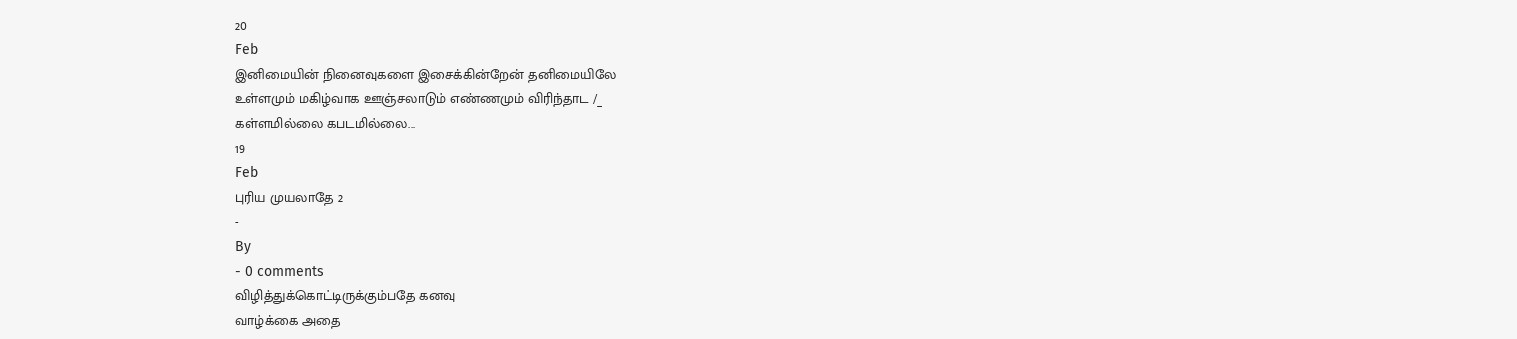20
Feb
இனிமையின் நினைவுகளை இசைக்கின்றேன் தனிமையிலே
உள்ளமும் மகிழ்வாக ஊஞ்சலாடும் எண்ணமும் விரிந்தாட /_
கள்ளமில்லை கபடமில்லை...
19
Feb
புரிய முயலாதே 2
-
By
- 0 comments
விழித்துக்கொட்டிருக்கும்பதே கனவு
வாழ்க்கை அதை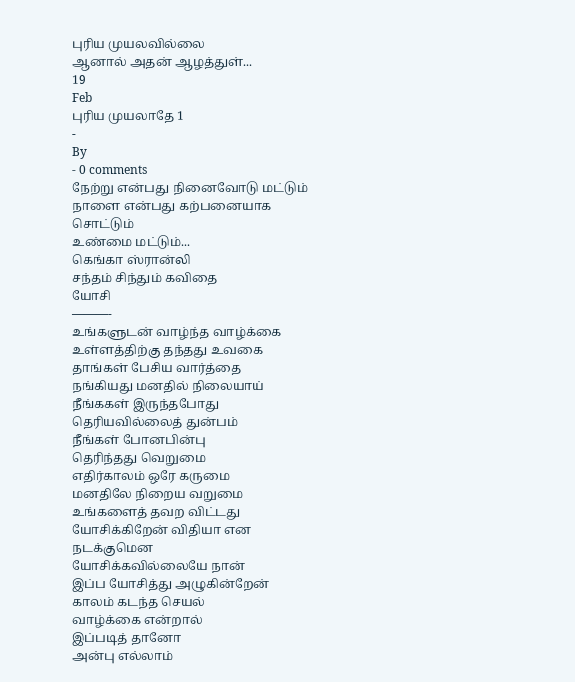புரிய முயலவில்லை
ஆனால் அதன் ஆழத்துள்...
19
Feb
புரிய முயலாதே 1
-
By
- 0 comments
நேற்று என்பது நினைவோடு மட்டும்
நாளை என்பது கற்பனையாக சொட்டும்
உண்மை மட்டும்...
கெங்கா ஸ்ரான்லி
சந்தம் சிந்தும் கவிதை
யோசி
———-
உங்களுடன் வாழ்ந்த வாழ்க்கை
உள்ளத்திற்கு தந்தது உவகை
தாங்கள் பேசிய வார்த்தை
நங்கியது மனதில் நிலையாய்
நீங்ககள் இருந்தபோது
தெரியவில்லைத் துன்பம்
நீங்கள் போனபின்பு
தெரிந்தது வெறுமை
எதிர்காலம் ஒரே கருமை
மனதிலே நிறைய வறுமை
உங்களைத் தவற விட்டது
யோசிக்கிறேன் விதியா என
நடக்குமென
யோசிக்கவில்லையே நான்
இப்ப யோசித்து அழுகின்றேன்
காலம் கடந்த செயல்
வாழ்க்கை என்றால்
இப்படித் தானோ
அன்பு எல்லாம்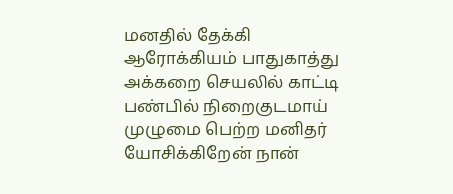மனதில் தேக்கி
ஆரோக்கியம் பாதுகாத்து
அக்கறை செயலில் காட்டி
பண்பில் நிறைகுடமாய்
முழுமை பெற்ற மனிதர்
யோசிக்கிறேன் நான்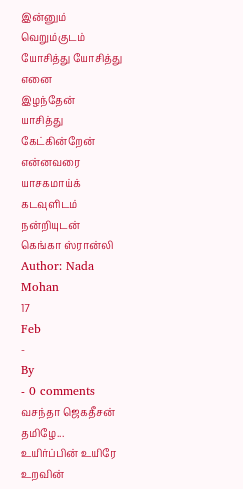இன்னும்
வெறும்குடம்
யோசித்து யோசித்து எனை
இழந்தேன்
யாசித்து கேட்கின்றேன்
என்னவரை
யாசகமாய்க் கடவுளிடம்
நன்றியுடன்
கெங்கா ஸ்ரான்லி
Author: Nada Mohan
17
Feb
-
By
- 0 comments
வசந்தா ஜெகதீசன்
தமிழே...
உயிர்ப்பின் உயிரே
உறவின்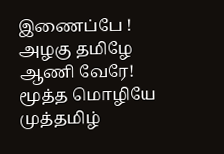இணைப்பே !
அழகு தமிழே
ஆணி வேரே!
மூத்த மொழியே
முத்தமிழ்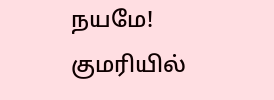நயமே!
குமரியில்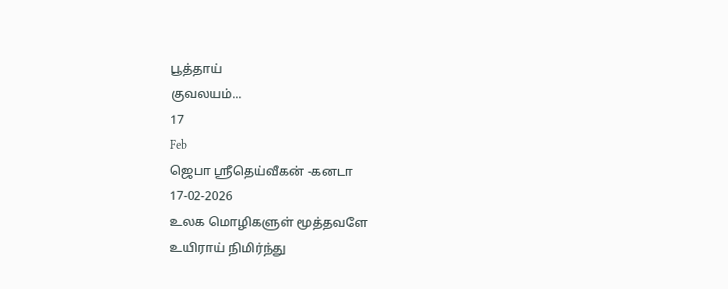பூத்தாய்
குவலயம்...
17
Feb
ஜெபா ஸ்ரீதெய்வீகன் -கனடா
17-02-2026
உலக மொழிகளுள் மூத்தவளே
உயிராய் நிமிர்ந்து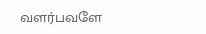வளர்பவளே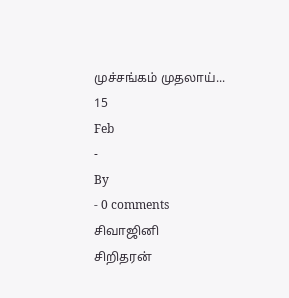முச்சங்கம் முதலாய்...
15
Feb
-
By
- 0 comments
சிவாஜினி
சிறிதரன்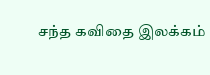சந்த கவிதை இலக்கம்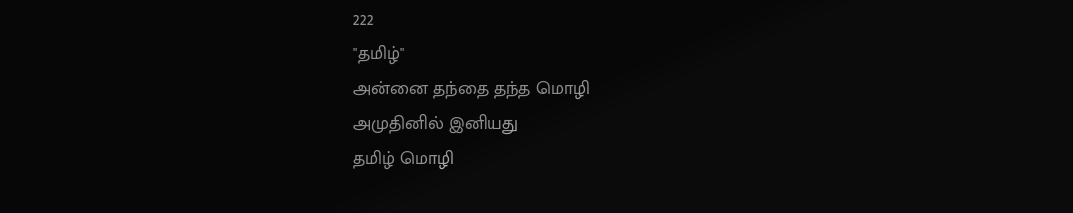222
"தமிழ்"
அன்னை தந்தை தந்த மொழி
அமுதினில் இனியது
தமிழ் மொழி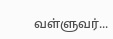வள்ளுவர்...